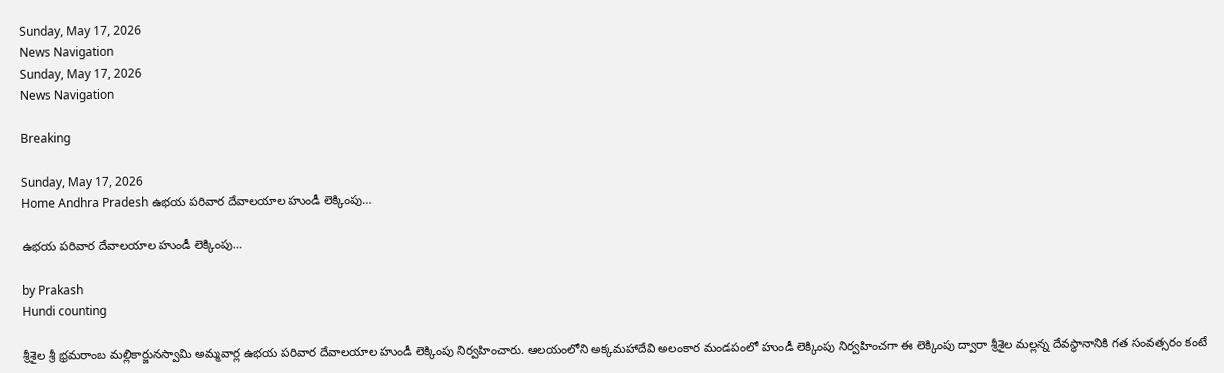Sunday, May 17, 2026
News Navigation
Sunday, May 17, 2026
News Navigation

Breaking

Sunday, May 17, 2026
Home Andhra Pradesh ఉభయ పరివార దేవాలయాల హుండీ లెక్కింపు…

ఉభయ పరివార దేవాలయాల హుండీ లెక్కింపు…

by Prakash
Hundi counting

శ్రీశైల శ్రీ భ్రమరాంబ మల్లికార్జునస్వామి అమ్మవార్ల ఉభయ పరివార దేవాలయాల హుండీ లెక్కింపు నిర్వహించారు. ఆలయంలోని అక్కమహాదేవి అలంకార మండపంలో హుండీ లెక్కింపు నిర్వహించగా ఈ లెక్కింపు ద్వారా శ్రీశైల మల్లన్న దేవస్థానానికి గత సంవత్సరం కంటే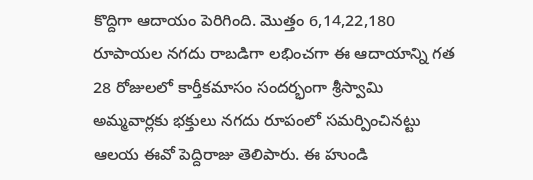కొద్దిగా ఆదాయం పెరిగింది. మొత్తం 6,14,22,180 రూపాయల నగదు రాబడిగా లభించగా ఈ ఆదాయాన్ని గత 28 రోజులలో కార్తీకమాసం సందర్భంగా శ్రీస్వామి అమ్మవార్లకు భక్తులు నగదు రూపంలో సమర్పించినట్టు ఆలయ ఈవో పెద్దిరాజు తెలిపారు. ఈ హుండి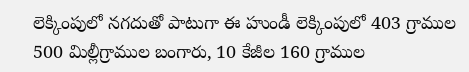లెక్కింపులో నగదుతో పాటుగా ఈ హుండీ లెక్కింపులో 403 గ్రాముల 500 మిల్లీగ్రాముల బంగారు, 10 కేజీల 160 గ్రాముల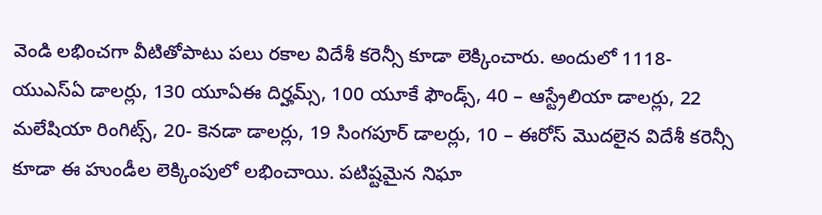వెండి లభించగా వీటితోపాటు పలు రకాల విదేశీ కరెన్సీ కూడా లెక్కించారు. అందులో 1118- యుఎస్ఏ డాలర్లు, 130 యూఏఈ దిర్హమ్స్, 100 యూకే ఫౌండ్స్, 40 – ఆస్ట్రేలియా డాలర్లు, 22 మలేషియా రింగిట్స్, 20- కెనడా డాలర్లు, 19 సింగపూర్ డాలర్లు, 10 – ఈరోస్ మొదలైన విదేశీ కరెన్సీ కూడా ఈ హుండీల లెక్కింపులో లభించాయి. పటిష్టమైన నిఘా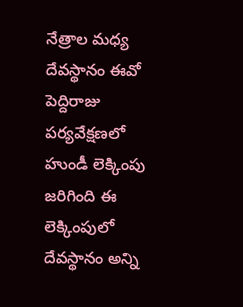నేత్రాల మధ్య దేవస్థానం ఈవో పెద్దిరాజు పర్యవేక్షణలో హుండీ లెక్కింపు జరిగింది ఈ లెక్కింపులో దేవస్థానం అన్ని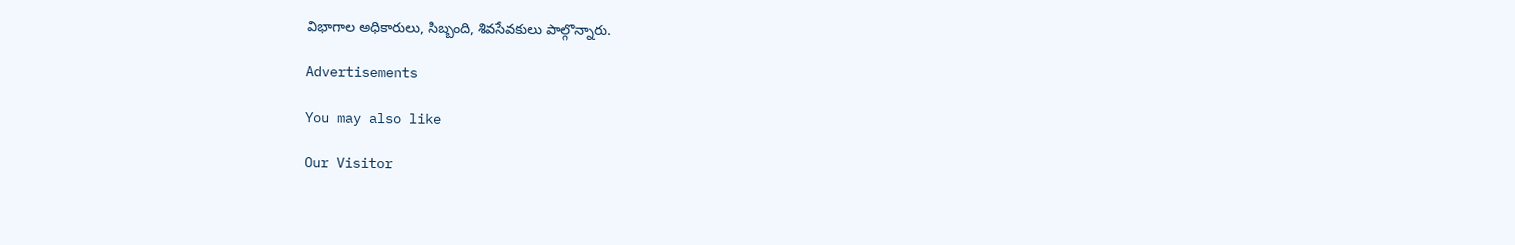విభాగాల అధికారులు, సిబ్బంది, శివసేవకులు పాల్గొన్నారు.

Advertisements

You may also like

Our Visitor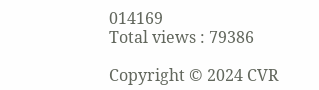014169
Total views : 79386

Copyright © 2024 CVR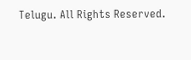Telugu. All Rights Reserved.